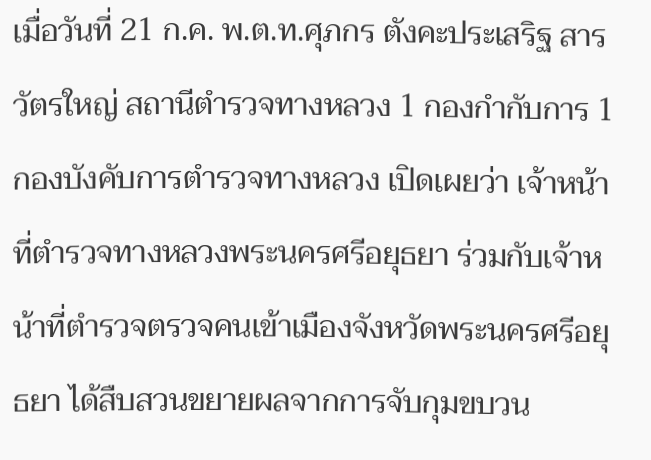เมื่อวันที่ 21 ก.ค. พ.ต.ท.ศุภกร ตังคะประเสริฐ สารวัตรใหญ่ สถานีตำรวจทางหลวง 1 กองกำกับการ 1 กองบังคับการตำรวจทางหลวง เปิดเผยว่า เจ้าหน้าที่ตำรวจทางหลวงพระนครศรีอยุธยา ร่วมกับเจ้าหน้าที่ตำรวจตรวจคนเข้าเมืองจังหวัดพระนครศรีอยุธยา ได้สืบสวนขยายผลจากการจับกุมขบวน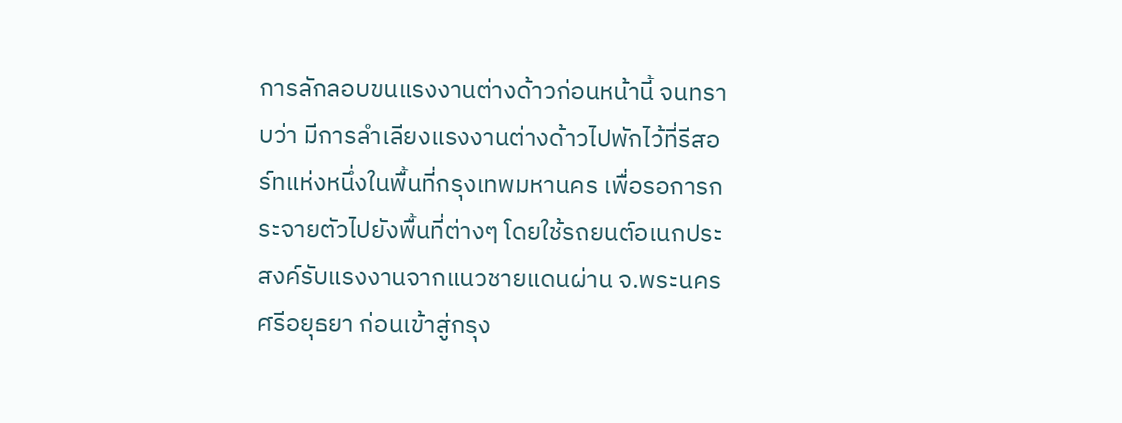การลักลอบขนแรงงานต่างด้าวก่อนหน้านี้ จนทราบว่า มีการลำเลียงแรงงานต่างด้าวไปพักไว้ที่รีสอร์ทแห่งหนึ่งในพื้นที่กรุงเทพมหานคร เพื่อรอการกระจายตัวไปยังพื้นที่ต่างๆ โดยใช้รถยนต์อเนกประสงค์รับแรงงานจากแนวชายแดนผ่าน จ.พระนครศรีอยุธยา ก่อนเข้าสู่กรุง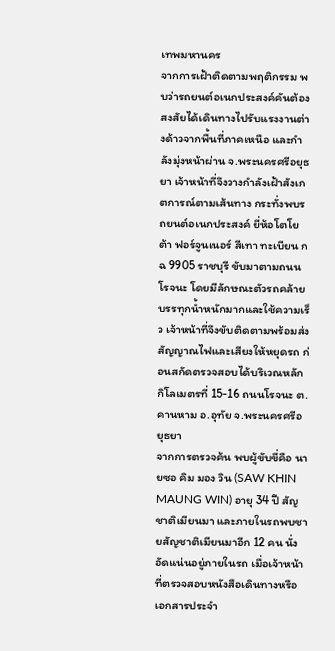เทพมหานคร
จากการเฝ้าติดตามพฤติกรรม พบว่ารถยนต์อเนกประสงค์คันต้องสงสัยได้เดินทางไปรับแรงงานต่างด้าวจากพื้นที่ภาคเหนือ และกำลังมุ่งหน้าผ่าน จ.พระนครศรีอยุธยา เจ้าหน้าที่จึงวางกำลังเฝ้าสังเกตการณ์ตามเส้นทาง กระทั่งพบรถยนต์อเนกประสงค์ ยี่ห้อโตโยต้า ฟอร์จูนเนอร์ สีเทา ทะเบียน กฉ 9905 ราชบุรี ขับมาตามถนนโรจนะ โดยมีลักษณะตัวรถคล้ายบรรทุกน้ำหนักมากและใช้ความเร็ว เจ้าหน้าที่จึงขับติดตามพร้อมส่งสัญญาณไฟและเสียงให้หยุดรถ ก่อนสกัดตรวจสอบได้บริเวณหลักกิโลเมตรที่ 15-16 ถนนโรจนะ ต.คานหาม อ.อุทัย จ.พระนครศรีอยุธยา
จากการตรวจค้น พบผู้ขับขี่คือ นายซอ คิม มอง วิน (SAW KHIN MAUNG WIN) อายุ 34 ปี สัญชาติเมียนมา และภายในรถพบชายสัญชาติเมียนมาอีก 12 คน นั่งอัดแน่นอยู่ภายในรถ เมื่อเจ้าหน้าที่ตรวจสอบหนังสือเดินทางหรือเอกสารประจำ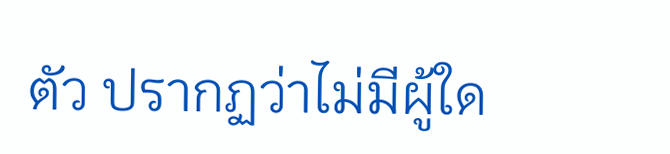ตัว ปรากฏว่าไม่มีผู้ใด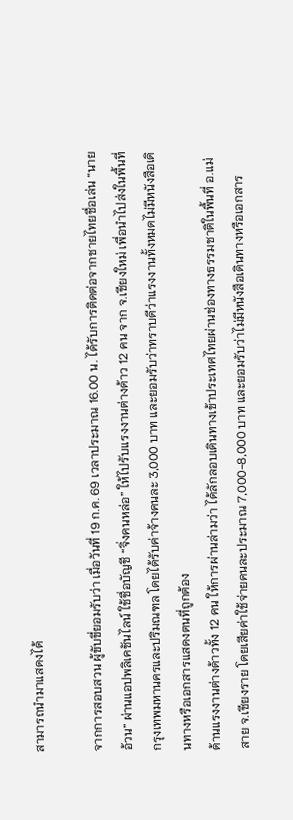สามารถนำมาแสดงได้

จากการสอบสวน ผู้ขับขี่ยอมรับว่า เมื่อวันที่ 19 ก.ค. 69 เวลาประมาณ 16.00 น. ได้รับการติดต่อจากชายไทยชื่อเล่น “นายอ้วน” ผ่านแอปพลิเคชันไลน์ ใช้ชื่อบัญชี “จิ่งคนหล่อ” ให้ไปรับแรงงานต่างด้าว 12 คน จาก จ.เชียงใหม่ เพื่อนำไปส่งในพื้นที่กรุงเทพมหานครและปริมณฑล โดยได้รับค่าจ้างคนละ 3,000 บาท และยอมรับว่าทราบดีว่าแรงงานทั้งหมดไม่มีหนังสือเดินทางหรือเอกสารแสดงตนที่ถูกต้อง
ด้านแรงงานต่างด้าวทั้ง 12 คน ให้การผ่านล่ามว่า ได้ลักลอบเดินทางเข้าประเทศไทยผ่านช่องทางธรรมชาติในพื้นที่ อ.แม่สาย จ.เชียงราย โดยเสียค่าใช้จ่ายคนละประมาณ 7,000-8,000 บาท และยอมรับว่าไม่มีหนังสือเดินทางหรือเอกสาร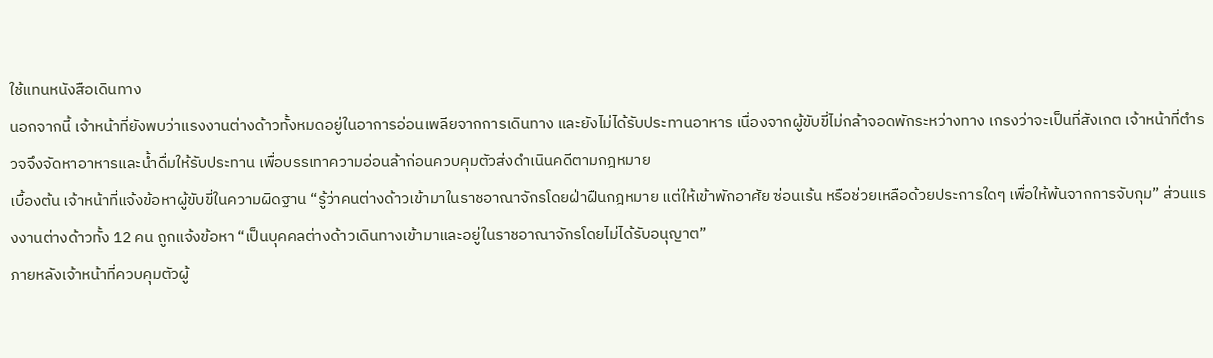ใช้แทนหนังสือเดินทาง
นอกจากนี้ เจ้าหน้าที่ยังพบว่าแรงงานต่างด้าวทั้งหมดอยู่ในอาการอ่อนเพลียจากการเดินทาง และยังไม่ได้รับประทานอาหาร เนื่องจากผู้ขับขี่ไม่กล้าจอดพักระหว่างทาง เกรงว่าจะเป็นที่สังเกต เจ้าหน้าที่ตำรวจจึงจัดหาอาหารและน้ำดื่มให้รับประทาน เพื่อบรรเทาความอ่อนล้าก่อนควบคุมตัวส่งดำเนินคดีตามกฎหมาย
เบื้องต้น เจ้าหน้าที่แจ้งข้อหาผู้ขับขี่ในความผิดฐาน “รู้ว่าคนต่างด้าวเข้ามาในราชอาณาจักรโดยฝ่าฝืนกฎหมาย แต่ให้เข้าพักอาศัย ซ่อนเร้น หรือช่วยเหลือด้วยประการใดๆ เพื่อให้พ้นจากการจับกุม” ส่วนแรงงานต่างด้าวทั้ง 12 คน ถูกแจ้งข้อหา “เป็นบุคคลต่างด้าวเดินทางเข้ามาและอยู่ในราชอาณาจักรโดยไม่ได้รับอนุญาต”
ภายหลังเจ้าหน้าที่ควบคุมตัวผู้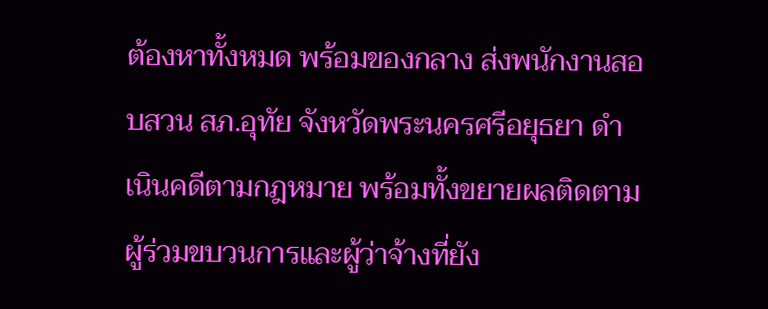ต้องหาทั้งหมด พร้อมของกลาง ส่งพนักงานสอบสวน สภ.อุทัย จังหวัดพระนครศรีอยุธยา ดำเนินคดีตามกฎหมาย พร้อมทั้งขยายผลติดตามผู้ร่วมขบวนการและผู้ว่าจ้างที่ยัง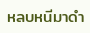หลบหนีมาดำ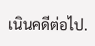เนินคดีต่อไป.